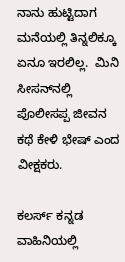ನಾನು ಹುಟ್ಟಿದಾಗ ಮನೆಯಲ್ಲಿ ತಿನ್ನಲಿಕ್ಕೂ ಏನೂ ಇರಲಿಲ್ಲ.  ಮಿನಿ ಸೀಸನ್‌ನಲ್ಲಿ ಪೊಲೀಸಪ್ಪ ಜೀವನ ಕಥೆ ಕೇಳಿ ಭೇಷ್ ಎಂದ ವೀಕ್ಷಕರು.

ಕಲರ್ಸ್ ಕನ್ನಡ ವಾಹಿನಿಯಲ್ಲಿ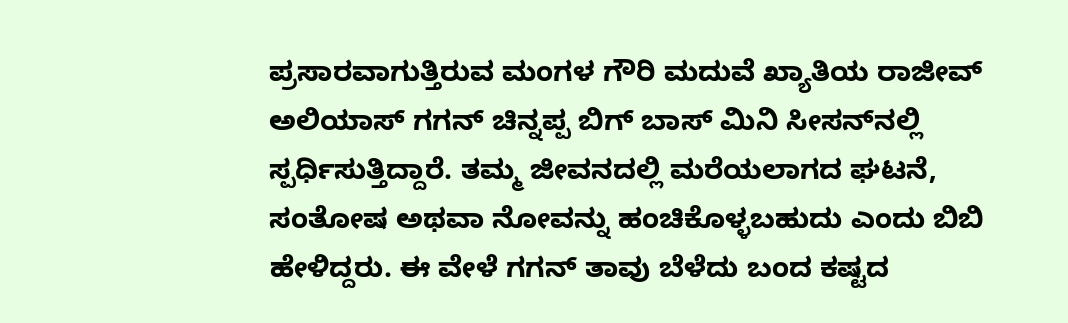ಪ್ರಸಾರವಾಗುತ್ತಿರುವ ಮಂಗಳ ಗೌರಿ ಮದುವೆ ಖ್ಯಾತಿಯ ರಾಜೀವ್ ಅಲಿಯಾಸ್ ಗಗನ್ ಚಿನ್ನಪ್ಪ ಬಿಗ್ ಬಾಸ್ ಮಿನಿ ಸೀಸನ್‌ನಲ್ಲಿ ಸ್ಪರ್ಧಿಸುತ್ತಿದ್ದಾರೆ. ತಮ್ಮ ಜೀವನದಲ್ಲಿ ಮರೆಯಲಾಗದ ಘಟನೆ, ಸಂತೋಷ ಅಥವಾ ನೋವನ್ನು ಹಂಚಿಕೊಳ್ಳಬಹುದು ಎಂದು ಬಿಬಿ ಹೇಳಿದ್ದರು. ಈ ವೇಳೆ ಗಗನ್ ತಾವು ಬೆಳೆದು ಬಂದ ಕಷ್ಟದ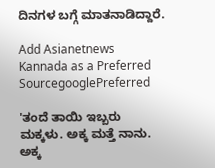ದಿನಗಳ ಬಗ್ಗೆ ಮಾತನಾಡಿದ್ದಾರೆ.

Add Asianetnews Kannada as a Preferred SourcegooglePreferred

'ತಂದೆ ತಾಯಿ ಇಬ್ಬರು ಮಕ್ಕಳು. ಅಕ್ಕ ಮತ್ತೆ ನಾನು. ಅಕ್ಕ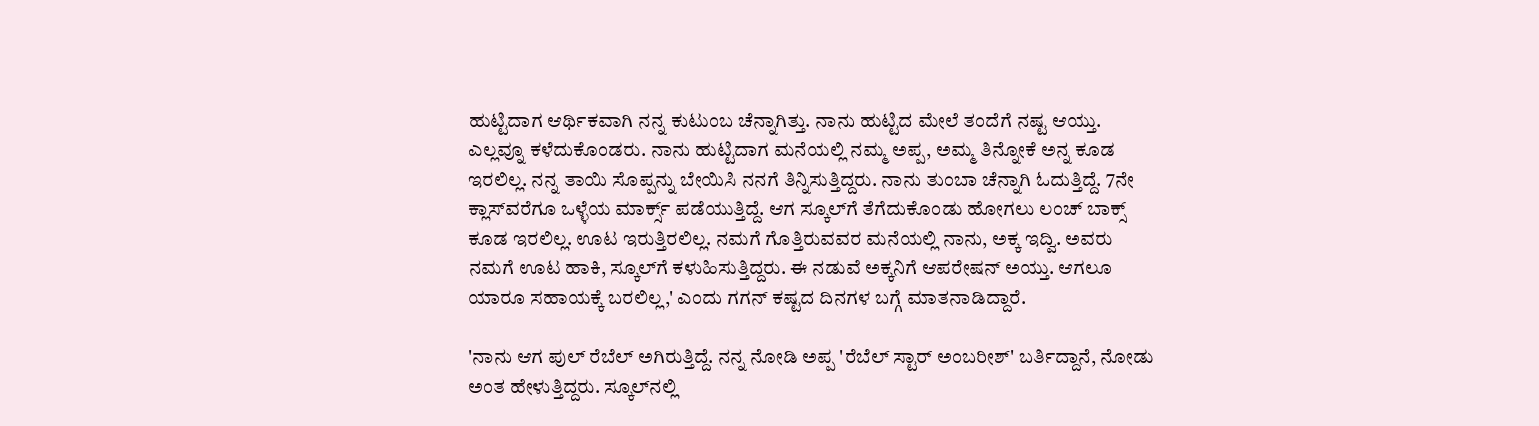ಹುಟ್ಟಿದಾಗ ಆರ್ಥಿಕವಾಗಿ ನನ್ನ ಕುಟುಂಬ ಚೆನ್ನಾಗಿತ್ತು. ನಾನು ಹುಟ್ಟಿದ ಮೇಲೆ ತಂದೆಗೆ ನಷ್ಟ ಆಯ್ತು. ಎಲ್ಲವ್ನೂ ಕಳೆದುಕೊಂಡರು. ನಾನು ಹುಟ್ಟಿದಾಗ ಮನೆಯಲ್ಲಿ ನಮ್ಮ ಅಪ್ಪ, ಅಮ್ಮ ತಿನ್ನೋಕೆ ಅನ್ನ ಕೂಡ ಇರಲಿಲ್ಲ. ನನ್ನ ತಾಯಿ ಸೊಪ್ಪನ್ನು ಬೇಯಿಸಿ ನನಗೆ ತಿನ್ನಿಸುತ್ತಿದ್ದರು. ನಾನು ತುಂಬಾ ಚೆನ್ನಾಗಿ ಓದುತ್ತಿದ್ದೆ. 7ನೇ ಕ್ಲಾಸ್‌ವರೆಗೂ ಒಳ್ಳೆಯ ಮಾರ್ಕ್ಸ್ ಪಡೆಯುತ್ತಿದ್ದೆ. ಆಗ ಸ್ಕೂಲ್‌ಗೆ ತೆಗೆದುಕೊಂಡು ಹೋಗಲು ಲಂಚ್ ಬಾಕ್ಸ್ ಕೂಡ ಇರಲಿಲ್ಲ. ಊಟ ಇರುತ್ತಿರಲಿಲ್ಲ. ನಮಗೆ ಗೊತ್ತಿರುವವರ ಮನೆಯಲ್ಲಿ ನಾನು, ಅಕ್ಕ ಇದ್ವಿ. ಅವರು ನಮಗೆ ಊಟ ಹಾಕಿ, ಸ್ಕೂಲ್‌ಗೆ ಕಳುಹಿಸುತ್ತಿದ್ದರು. ಈ ನಡುವೆ ಅಕ್ಕನಿಗೆ ಆಪರೇಷನ್ ಅಯ್ತು. ಆಗಲೂ ಯಾರೂ ಸಹಾಯಕ್ಕೆ ಬರಲಿಲ್ಲ,' ಎಂದು ಗಗನ್ ಕಷ್ಟದ ದಿನಗಳ ಬಗ್ಗೆ ಮಾತನಾಡಿದ್ದಾರೆ.

'ನಾನು ಆಗ ಪುಲ್ ರೆಬೆಲ್ ಅಗಿರುತ್ತಿದ್ದೆ. ನನ್ನ ನೋಡಿ ಅಪ್ಪ 'ರೆಬೆಲ್ ಸ್ಟಾರ್ ಅಂಬರೀಶ್' ಬರ್ತಿದ್ದಾನೆ, ನೋಡು ಅಂತ ಹೇಳುತ್ತಿದ್ದರು. ಸ್ಕೂಲ್‌ನಲ್ಲಿ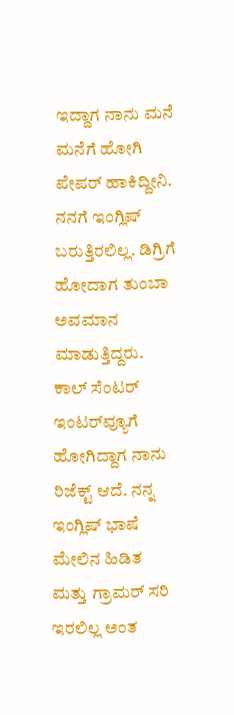ಇದ್ದಾಗ ನಾನು ಮನೆ ಮನೆಗೆ ಹೋಗಿ ಪೇಪರ್ ಹಾಕಿದ್ದೀನಿ. ನನಗೆ ಇಂಗ್ಲಿಷ್ ಬರುತ್ತಿರಲಿಲ್ಲ. ಡಿಗ್ರಿಗೆ ಹೋದಾಗ ತುಂಬಾ ಅವಮಾನ ಮಾಡುತ್ತಿದ್ದರು. ಕಾಲ್ ಸೆಂಟರ್‌ ಇಂಟರ್‌ವ್ಯೂಗೆ ಹೋಗಿದ್ದಾಗ ನಾನು ರಿಜೆಕ್ಟ್ ಆದೆ. ನನ್ನ ಇಂಗ್ಲಿಷ್ ಭಾಷೆ ಮೇಲಿನ ಹಿಡಿತ ಮತ್ತು ಗ್ರಾಮರ್ ಸರಿ ಇರಲಿಲ್ಲ ಅಂತ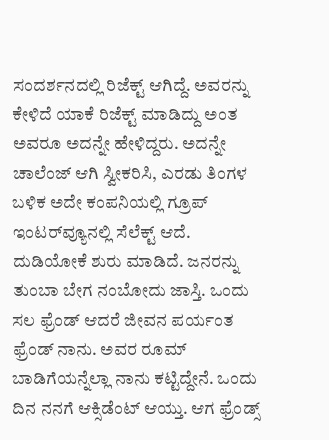ಸಂದರ್ಶನದಲ್ಲಿ ರಿಜೆಕ್ಟ್ ಆಗಿದ್ದೆ. ಅವರನ್ನು ಕೇಳಿದೆ ಯಾಕೆ ರಿಜೆಕ್ಟ್ ಮಾಡಿದ್ದು ಅಂತ ಅವರೂ ಅದನ್ನೇ ಹೇಳಿದ್ದರು. ಅದನ್ನೇ ಚಾಲೆಂಜ್ ಆಗಿ ಸ್ವೀಕರಿಸಿ, ಎರಡು ತಿಂಗಳ ಬಳಿಕ ಅದೇ ಕಂಪನಿಯಲ್ಲಿ ಗ್ರೂಪ್ ಇಂಟರ್‌ವ್ಯೂನಲ್ಲಿ ಸೆಲೆಕ್ಟ್ ಆದೆ. ದುಡಿಯೋಕೆ ಶುರು ಮಾಡಿದೆ. ಜನರನ್ನು ತುಂಬಾ ಬೇಗ ನಂಬೋದು ಜಾಸ್ತಿ. ಒಂದು ಸಲ ಫ್ರೆಂಡ್ ಆದರೆ ಜೀವನ ಪರ್ಯಂತ ಫ್ರೆಂಡ್ ನಾನು. ಅವರ ರೂಮ್ ಬಾಡಿಗೆಯನ್ನೆಲ್ಲಾ ನಾನು ಕಟ್ಟಿದ್ದೇನೆ. ಒಂದು ದಿನ ನನಗೆ ಆಕ್ಸಿಡೆಂಟ್ ಆಯ್ತು. ಆಗ ಫ್ರೆಂಡ್ಸ್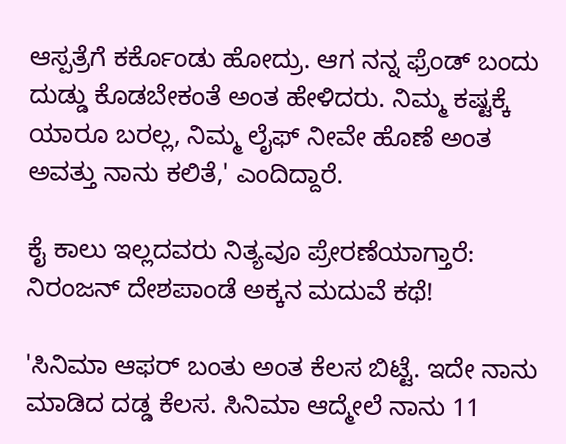ಆಸ್ಪತ್ರೆಗೆ ಕರ್ಕೊಂಡು ಹೋದ್ರು. ಆಗ ನನ್ನ ಫ್ರೆಂಡ್ ಬಂದು ದುಡ್ಡು ಕೊಡಬೇಕಂತೆ ಅಂತ ಹೇಳಿದರು. ನಿಮ್ಮ ಕಷ್ಟಕ್ಕೆ ಯಾರೂ ಬರಲ್ಲ, ನಿಮ್ಮ ಲೈಫ್ ನೀವೇ ಹೊಣೆ ಅಂತ ಅವತ್ತು ನಾನು ಕಲಿತೆ,' ಎಂದಿದ್ದಾರೆ.

ಕೈ ಕಾಲು ಇಲ್ಲದವರು ನಿತ್ಯವೂ ಪ್ರೇರಣೆಯಾಗ್ತಾರೆ: ನಿರಂಜನ್ ದೇಶಪಾಂಡೆ ಅಕ್ಕನ ಮದುವೆ ಕಥೆ!

'ಸಿನಿಮಾ ಆಫರ್ ಬಂತು ಅಂತ ಕೆಲಸ ಬಿಟ್ಟೆ. ಇದೇ ನಾನು ಮಾಡಿದ ದಡ್ಡ ಕೆಲಸ. ಸಿನಿಮಾ ಆದ್ಮೇಲೆ ನಾನು 11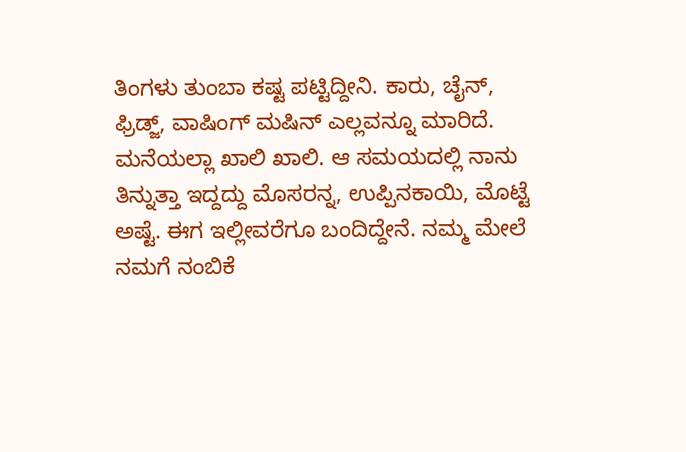ತಿಂಗಳು ತುಂಬಾ ಕಷ್ಟ ಪಟ್ಟಿದ್ದೀನಿ. ಕಾರು, ಚೈನ್, ಫ್ರಿಡ್ಜ್‌, ವಾಷಿಂಗ್ ಮಷಿನ್ ಎಲ್ಲವನ್ನೂ ಮಾರಿದೆ. ಮನೆಯಲ್ಲಾ ಖಾಲಿ ಖಾಲಿ. ಆ ಸಮಯದಲ್ಲಿ ನಾನು ತಿನ್ನುತ್ತಾ ಇದ್ದದ್ದು ಮೊಸರನ್ನ, ಉಪ್ಪಿನಕಾಯಿ, ಮೊಟ್ಟೆ ಅಷ್ಟೆ. ಈಗ ಇಲ್ಲೀವರೆಗೂ ಬಂದಿದ್ದೇನೆ. ನಮ್ಮ ಮೇಲೆ ನಮಗೆ ನಂಬಿಕೆ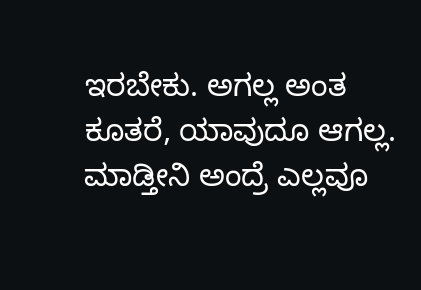ಇರಬೇಕು. ಅಗಲ್ಲ ಅಂತ ಕೂತರೆ, ಯಾವುದೂ ಆಗಲ್ಲ. ಮಾಡ್ತೀನಿ ಅಂದ್ರೆ ಎಲ್ಲವೂ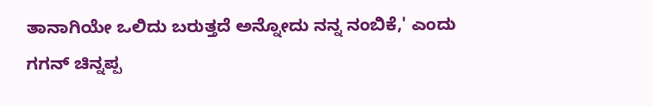ತಾನಾಗಿಯೇ ಒಲಿದು ಬರುತ್ತದೆ ಅನ್ನೋದು ನನ್ನ ನಂಬಿಕೆ,' ಎಂದು ಗಗನ್ ಚಿನ್ನಪ್ಪ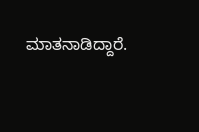ಮಾತನಾಡಿದ್ದಾರೆ.